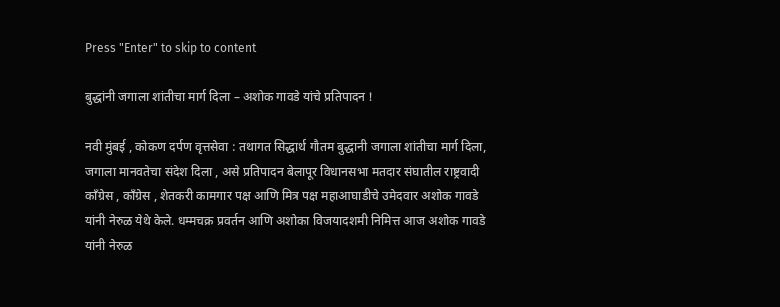Press "Enter" to skip to content

बुद्धांनी जगाला शांतीचा मार्ग दिला – अशोक गावडे यांचे प्रतिपादन !

नवी मुंबई , कोकण दर्पण वृत्तसेवा : तथागत सिद्धार्थ गौतम बुद्धानी जगाला शांतीचा मार्ग दिला, जगाला मानवतेचा संदेश दिला , असे प्रतिपादन बेलापूर विधानसभा मतदार संघातील राष्ट्रवादी काँग्रेस , काँग्रेस , शेतकरी कामगार पक्ष आणि मित्र पक्ष महाआघाडीचे उमेदवार अशोक गावडे यांनी नेरुळ येथे केले. धम्मचक्र प्रवर्तन आणि अशोका विजयादशमी निमित्त आज अशोक गावडे यांनी नेरुळ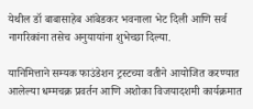येथील डॉ बाबासाहेब आंबेडकर भवनाला भेट दिली आणि सर्व नागरिकांना तसेच अनुयायांना शुभेच्छा दिल्या.

यानिमित्ताने सम्यक फाउंडेशन ट्रस्टच्या वतीने आयोजित करण्यात आलेल्या धम्मचक्र प्रवर्तन आणि अशोका विजयादशमी कार्यक्रमात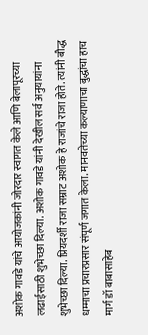अशोक गावडे यांचे आयोजकांनी जोरदार स्वागत केले आणि बेलापूरच्या लढाईसाठी शुभेच्छा दिल्या. अशोक गावडे यांनी देखील सर्व अनुयायांना शुभेच्छा दिल्या. प्रियदर्शी राजा सम्राट अशोक हे राजांचे राजा होते. त्यांनी बौद्ध धम्माचा प्रचारप्रसार संपूर्ण जगात केला. मानवतेच्या कल्याणाचा बुद्धांचा हाच मार्ग डॉ बाबासाहेब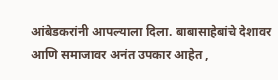आंबेडकरांनी आपल्याला दिला. बाबासाहेबांचे देशावर आणि समाजावर अनंत उपकार आहेत ,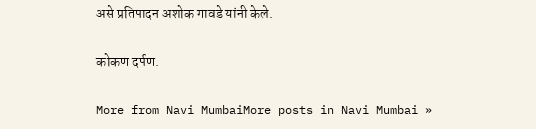असे प्रतिपादन अशोक गावडे यांनी केले.

कोकण दर्पण.

More from Navi MumbaiMore posts in Navi Mumbai »